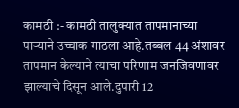कामठी :- कामठी तालुक्यात तापमानाच्या पाऱ्याने उच्चाक गाठला आहे.तब्बल 44 अंशावर तापमान केल्याने त्याचा परिणाम जनजिवणावर झाल्याचे दिसून आले.दुपारी 12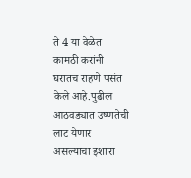ते 4 या वेळेत कामठी करांनी घरातच राहणे पसंत केले आहे.पुढील आठवड्यात उष्णतेची लाट येणार असल्याचा इशारा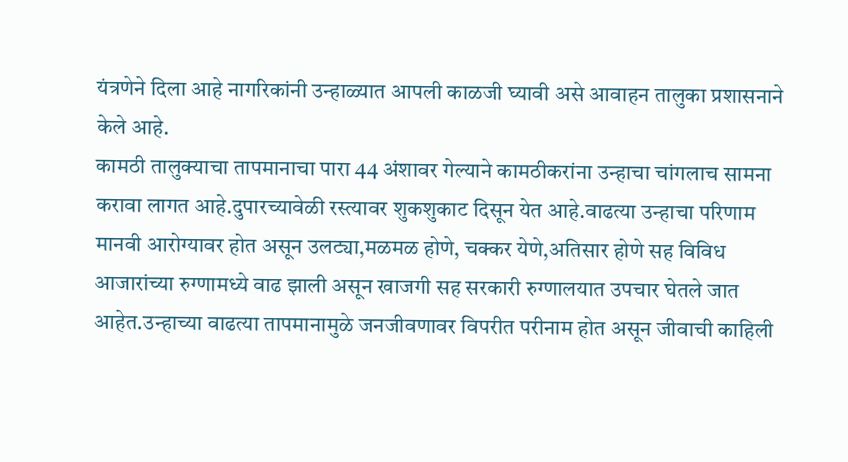यंत्रणेने दिला आहे नागरिकांनी उन्हाळ्यात आपली काळजी घ्यावी असे आवाहन तालुका प्रशासनाने केले आहे.
कामठी तालुक्याचा तापमानाचा पारा 44 अंशावर गेल्याने कामठीकरांना उन्हाचा चांगलाच सामना करावा लागत आहे.दुपारच्यावेळी रस्त्यावर शुकशुकाट दिसून येत आहे.वाढत्या उन्हाचा परिणाम मानवी आरोग्यावर होत असून उलट्या,मळमळ होणे, चक्कर येणे,अतिसार होणे सह विविध आजारांच्या रुग्णामध्ये वाढ झाली असून खाजगी सह सरकारी रुग्णालयात उपचार घेतले जात आहेत.उन्हाच्या वाढत्या तापमानामुळे जनजीवणावर विपरीत परीनाम होत असून जीवाची काहिली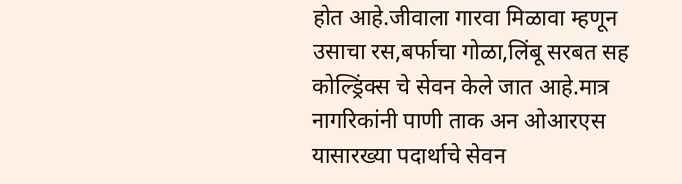होत आहे.जीवाला गारवा मिळावा म्हणून उसाचा रस,बर्फाचा गोळा,लिंबू सरबत सह कोल्ड्रिंक्स चे सेवन केले जात आहे.मात्र नागरिकांनी पाणी ताक अन ओआरएस यासारख्या पदार्थाचे सेवन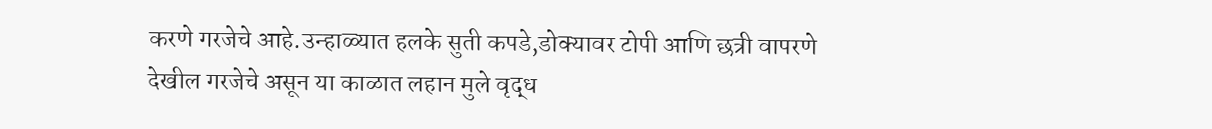करणे गरजेचे आहे.उन्हाळ्यात हलके सुती कपडे,डोक्यावर टोपी आणि छत्री वापरणे देखील गरजेचे असून या काळात लहान मुले वृद्ध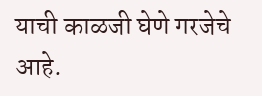याची काळजी घेणे गरजेचे आहे.